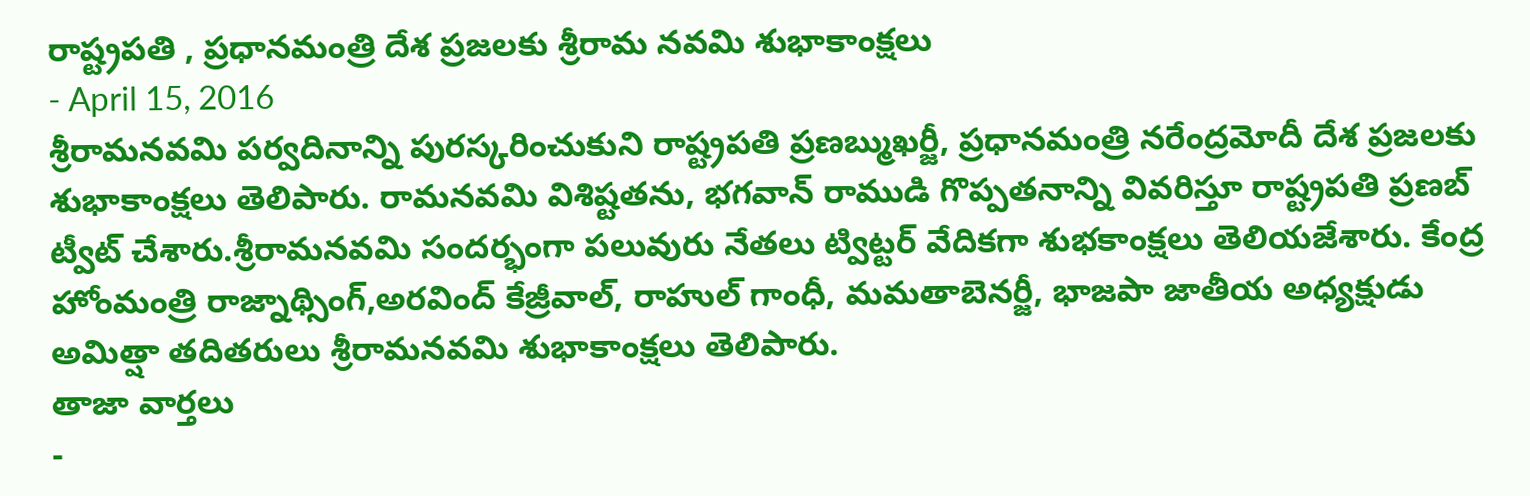రాష్ట్రపతి , ప్రధానమంత్రి దేశ ప్రజలకు శ్రీరామ నవమి శుభాకాంక్షలు
- April 15, 2016
శ్రీరామనవమి పర్వదినాన్ని పురస్కరించుకుని రాష్ట్రపతి ప్రణబ్ముఖర్జీ, ప్రధానమంత్రి నరేంద్రమోదీ దేశ ప్రజలకు శుభాకాంక్షలు తెలిపారు. రామనవమి విశిష్టతను, భగవాన్ రాముడి గొప్పతనాన్ని వివరిస్తూ రాష్ట్రపతి ప్రణబ్ ట్వీట్ చేశారు.శ్రీరామనవమి సందర్భంగా పలువురు నేతలు ట్విట్టర్ వేదికగా శుభకాంక్షలు తెలియజేశారు. కేంద్ర హోంమంత్రి రాజ్నాథ్సింగ్,అరవింద్ కేజ్రీవాల్, రాహుల్ గాంధీ, మమతాబెనర్జీ, భాజపా జాతీయ అధ్యక్షుడు అమిత్షా తదితరులు శ్రీరామనవమి శుభాకాంక్షలు తెలిపారు.
తాజా వార్తలు
-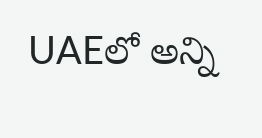UAEలో అన్ని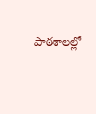పాఠశాలల్లో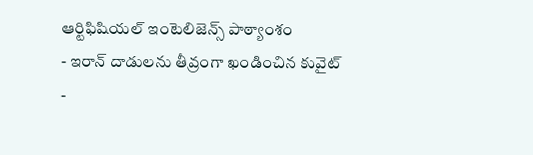ఆర్టిఫిషియల్ ఇంటెలిజెన్స్ పాఠ్యాంశం
- ఇరాన్ దాడులను తీవ్రంగా ఖండించిన కువైట్
-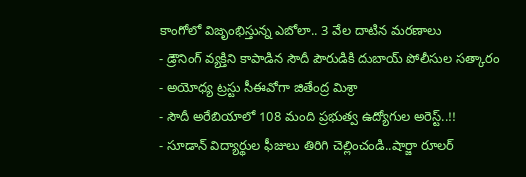కాంగోలో విజృంభిస్తున్న ఎబోలా.. 3 వేల దాటిన మరణాలు
- డ్రౌనింగ్ వ్యక్తిని కాపాడిన సౌదీ పౌరుడికి దుబాయ్ పోలీసుల సత్కారం
- అయోధ్య ట్రస్టు సీఈవోగా జితేంద్ర మిశ్రా
- సౌదీ అరేబియాలో 108 మంది ప్రభుత్వ ఉద్యోగుల అరెస్ట్..!!
- సూడాన్ విద్యార్థుల ఫీజులు తిరిగి చెల్లించండి..షార్జా రూలర్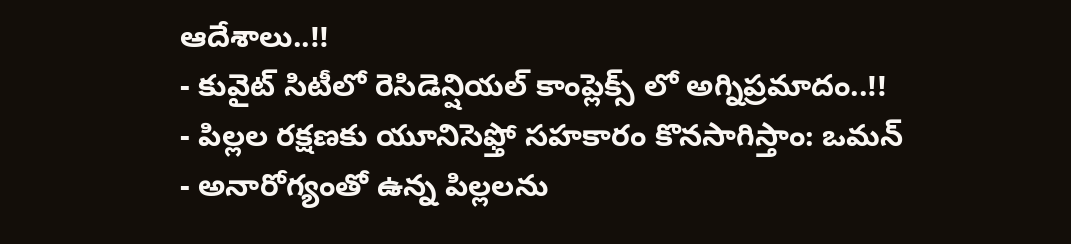ఆదేశాలు..!!
- కువైట్ సిటీలో రెసిడెన్షియల్ కాంప్లెక్స్ లో అగ్నిప్రమాదం..!!
- పిల్లల రక్షణకు యూనిసెఫ్తో సహకారం కొనసాగిస్తాం: ఒమన్
- అనారోగ్యంతో ఉన్న పిల్లలను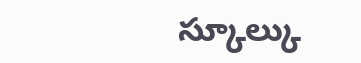స్కూల్కు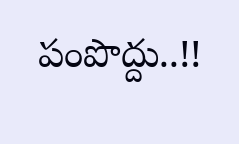పంపొద్దు..!!